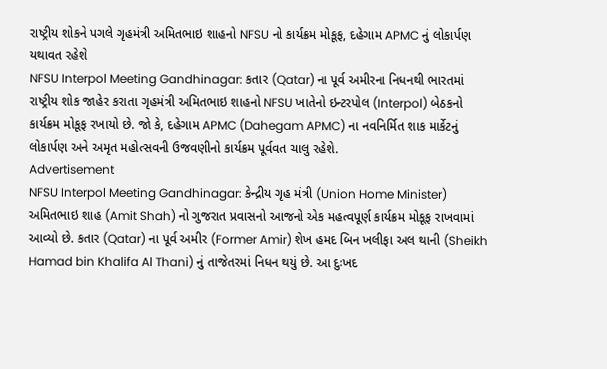રાષ્ટ્રીય શોકને પગલે ગૃહમંત્રી અમિતભાઇ શાહનો NFSU નો કાર્યક્રમ મોકૂફ, દહેગામ APMC નું લોકાર્પણ યથાવત રહેશે
NFSU Interpol Meeting Gandhinagar: કતાર (Qatar) ના પૂર્વ અમીરના નિધનથી ભારતમાં રાષ્ટ્રીય શોક જાહેર કરાતા ગૃહમંત્રી અમિતભાઇ શાહનો NFSU ખાતેનો ઇન્ટરપોલ (Interpol) બેઠકનો કાર્યક્રમ મોકૂફ રખાયો છે. જો કે, દહેગામ APMC (Dahegam APMC) ના નવનિર્મિત શાક માર્કેટનું લોકાર્પણ અને અમૃત મહોત્સવની ઉજવણીનો કાર્યક્રમ પૂર્વવત ચાલુ રહેશે.
Advertisement
NFSU Interpol Meeting Gandhinagar: કેન્દ્રીય ગૃહ મંત્રી (Union Home Minister) અમિતભાઇ શાહ (Amit Shah) નો ગુજરાત પ્રવાસનો આજનો એક મહત્વપૂર્ણ કાર્યક્રમ મોકૂફ રાખવામાં આવ્યો છે. કતાર (Qatar) ના પૂર્વ અમીર (Former Amir) શેખ હમદ બિન ખલીફા અલ થાની (Sheikh Hamad bin Khalifa Al Thani) નું તાજેતરમાં નિધન થયું છે. આ દુઃખદ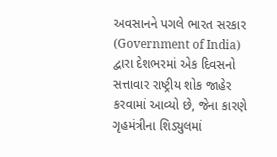અવસાનને પગલે ભારત સરકાર (Government of India) દ્વારા દેશભરમાં એક દિવસનો સત્તાવાર રાષ્ટ્રીય શોક જાહેર કરવામાં આવ્યો છે, જેના કારણે ગૃહમંત્રીના શિડ્યુલમાં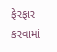ફેરફાર કરવામાં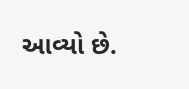આવ્યો છે.